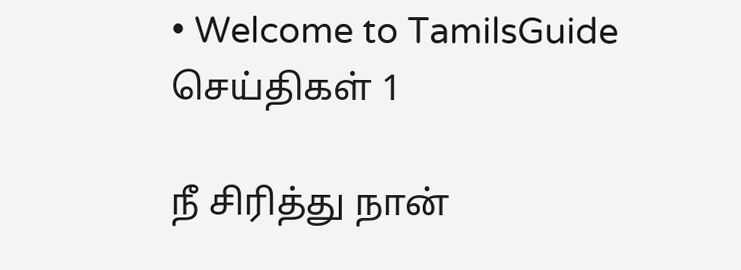• Welcome to TamilsGuide
செய்திகள் 1

நீ சிரித்து நான்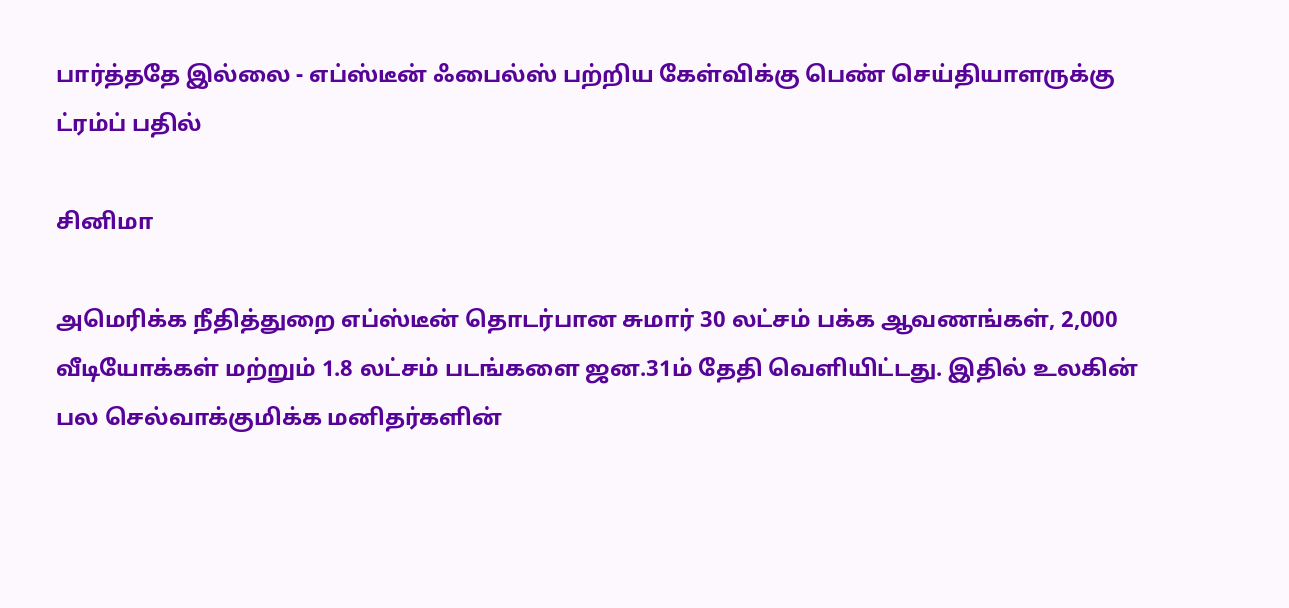பார்த்ததே இல்லை - எப்ஸ்டீன் ஃபைல்ஸ் பற்றிய கேள்விக்கு பெண் செய்தியாளருக்கு ட்ரம்ப் பதில்

சினிமா

அமெரிக்க நீதித்துறை எப்ஸ்டீன் தொடர்பான சுமார் 30 லட்சம் பக்க ஆவணங்கள், 2,000 வீடியோக்கள் மற்றும் 1.8 லட்சம் படங்களை ஜன.31ம் தேதி வெளியிட்டது. இதில் உலகின் பல செல்வாக்குமிக்க மனிதர்களின்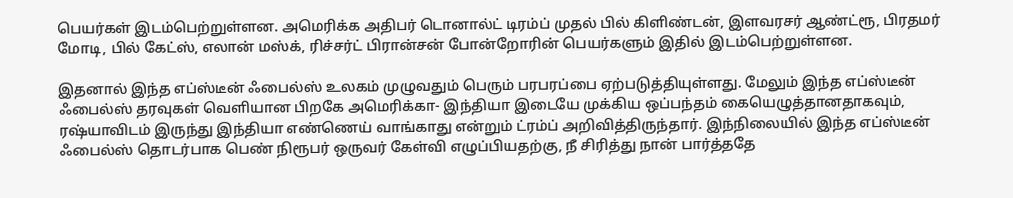பெயர்கள் இடம்பெற்றுள்ளன. அமெரிக்க அதிபர் டொனால்ட் டிரம்ப் முதல் பில் கிளிண்டன், இளவரசர் ஆண்ட்ரூ, பிரதமர் மோடி, பில் கேட்ஸ், எலான் மஸ்க், ரிச்சர்ட் பிரான்சன் போன்றோரின் பெயர்களும் இதில் இடம்பெற்றுள்ளன.

இதனால் இந்த எப்ஸ்டீன் ஃபைல்ஸ் உலகம் முழுவதும் பெரும் பரபரப்பை ஏற்படுத்தியுள்ளது. மேலும் இந்த எப்ஸ்டீன் ஃபைல்ஸ் தரவுகள் வெளியான பிறகே அமெரிக்கா- இந்தியா இடையே முக்கிய ஒப்பந்தம் கையெழுத்தானதாகவும், ரஷ்யாவிடம் இருந்து இந்தியா எண்ணெய் வாங்காது என்றும் ட்ரம்ப் அறிவித்திருந்தார். இந்நிலையில் இந்த எப்ஸ்டீன் ஃபைல்ஸ் தொடர்பாக பெண் நிரூபர் ஒருவர் கேள்வி எழுப்பியதற்கு, நீ சிரித்து நான் பார்த்ததே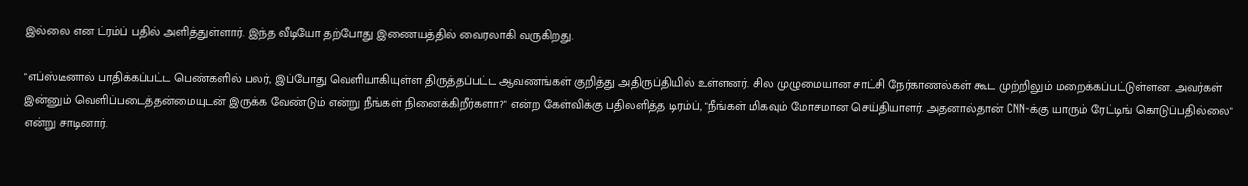இல்லை என ட்ரம்ப் பதில் அளித்துள்ளார். இந்த வீடியோ தற்போது இணையத்தில் வைரலாகி வருகிறது.

"எப்ஸ்டீனால் பாதிக்கப்பட்ட பெண்களில் பலர், இப்போது வெளியாகியுள்ள திருத்தப்பட்ட ஆவணங்கள் குறித்து அதிருப்தியில் உள்ளனர். சில முழுமையான சாட்சி நேர்காணல்கள் கூட முற்றிலும் மறைக்கப்பட்டுள்ளன. அவர்கள் இன்னும் வெளிப்படைத்தன்மையுடன் இருக்க வேண்டும் என்று நீங்கள் நினைக்கிறீர்களா?" என்ற கேள்விக்கு பதிலளித்த டிரம்ப், "நீங்கள் மிகவும் மோசமான செய்தியாளர். அதனால்தான் CNN-க்கு யாரும் ரேட்டிங் கொடுப்பதில்லை" என்று சாடினார்.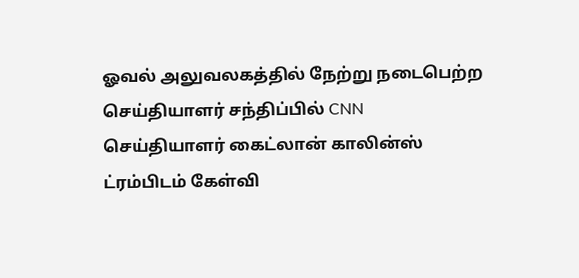ஓவல் அலுவலகத்தில் நேற்று நடைபெற்ற செய்தியாளர் சந்திப்பில் CNN செய்தியாளர் கைட்லான் காலின்ஸ் ட்ரம்பிடம் கேள்வி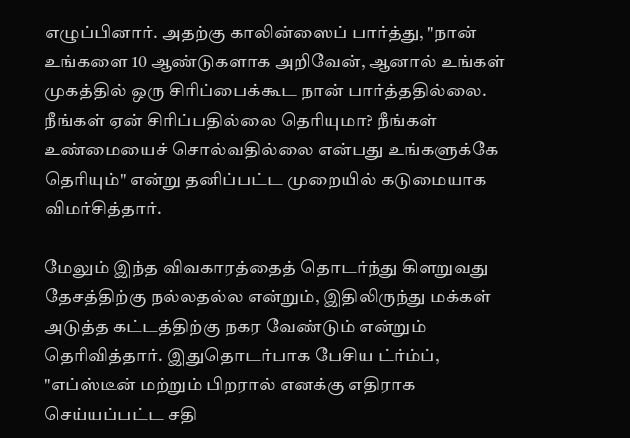எழுப்பினார். அதற்கு காலின்ஸைப் பார்த்து, "நான் உங்களை 10 ஆண்டுகளாக அறிவேன், ஆனால் உங்கள் முகத்தில் ஒரு சிரிப்பைக்கூட நான் பார்த்ததில்லை. நீங்கள் ஏன் சிரிப்பதில்லை தெரியுமா? நீங்கள் உண்மையைச் சொல்வதில்லை என்பது உங்களுக்கே தெரியும்" என்று தனிப்பட்ட முறையில் கடுமையாக விமர்சித்தார்.

மேலும் இந்த விவகாரத்தைத் தொடர்ந்து கிளறுவது தேசத்திற்கு நல்லதல்ல என்றும், இதிலிருந்து மக்கள் அடுத்த கட்டத்திற்கு நகர வேண்டும் என்றும் தெரிவித்தார். இதுதொடர்பாக பேசிய ட்ர்ம்ப், "எப்ஸ்டீன் மற்றும் பிறரால் எனக்கு எதிராக செய்யப்பட்ட சதி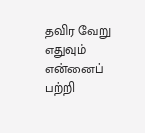தவிர வேறு எதுவும் என்னைப் பற்றி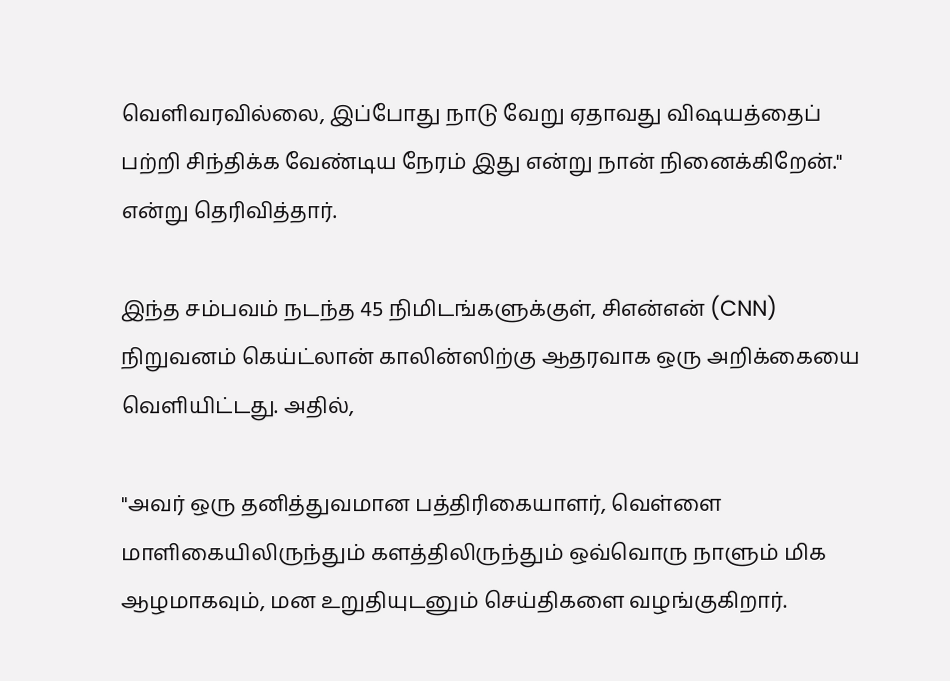வெளிவரவில்லை, இப்போது நாடு வேறு ஏதாவது விஷயத்தைப் பற்றி சிந்திக்க வேண்டிய நேரம் இது என்று நான் நினைக்கிறேன்." என்று தெரிவித்தார்.

இந்த சம்பவம் நடந்த 45 நிமிடங்களுக்குள், சிஎன்என் (CNN) நிறுவனம் கெய்ட்லான் காலின்ஸிற்கு ஆதரவாக ஒரு அறிக்கையை வெளியிட்டது. அதில்,

"அவர் ஒரு தனித்துவமான பத்திரிகையாளர், வெள்ளை மாளிகையிலிருந்தும் களத்திலிருந்தும் ஒவ்வொரு நாளும் மிக ஆழமாகவும், மன உறுதியுடனும் செய்திகளை வழங்குகிறார்.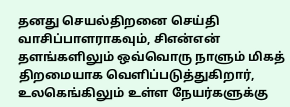தனது செயல்திறனை செய்தி வாசிப்பாளராகவும், சிஎன்என் தளங்களிலும் ஒவ்வொரு நாளும் மிகத் திறமையாக வெளிப்படுத்துகிறார், உலகெங்கிலும் உள்ள நேயர்களுக்கு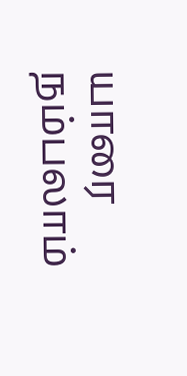யாரை நம்பலாம்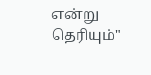என்று தெரியும்"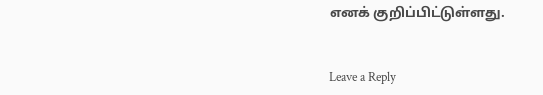எனக் குறிப்பிட்டுள்ளது.


Leave a Reply